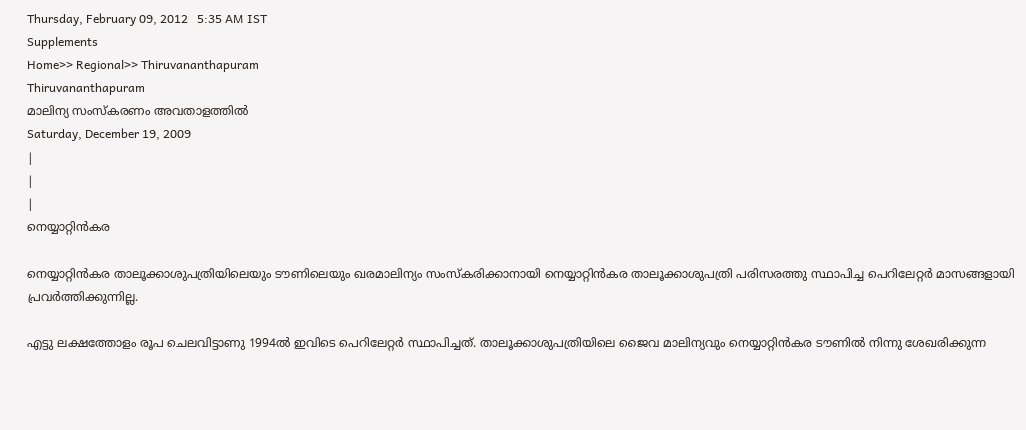Thursday, February 09, 2012   5:35 AM IST
Supplements
Home>> Regional>> Thiruvananthapuram
Thiruvananthapuram
മാലിന്യ സംസ്കരണം അവതാളത്തില്‍
Saturday, December 19, 2009
|
|
|
നെയ്യാറ്റിന്‍കര

നെയ്യാറ്റിന്‍കര താലൂക്കാശുപത്രിയിലെയും ടൗണിലെയും ഖരമാലിന്യം സംസ്കരിക്കാനായി നെയ്യാറ്റിന്‍കര താലൂക്കാശുപത്രി പരിസരത്തു സ്ഥാപിച്ച പെറിലേറ്റര്‍ മാസങ്ങളായി പ്രവര്‍ത്തിക്കുന്നില്ല.

എട്ടു ലക്ഷത്തോളം രൂപ ചെലവിട്ടാണു 1994ല്‍ ഇവിടെ പെറിലേറ്റര്‍ സ്ഥാപിച്ചത്. താലൂക്കാശുപത്രിയിലെ ജൈവ മാലിന്യവും നെയ്യാറ്റിന്‍കര ടൗണില്‍ നിന്നു ശേഖരിക്കുന്ന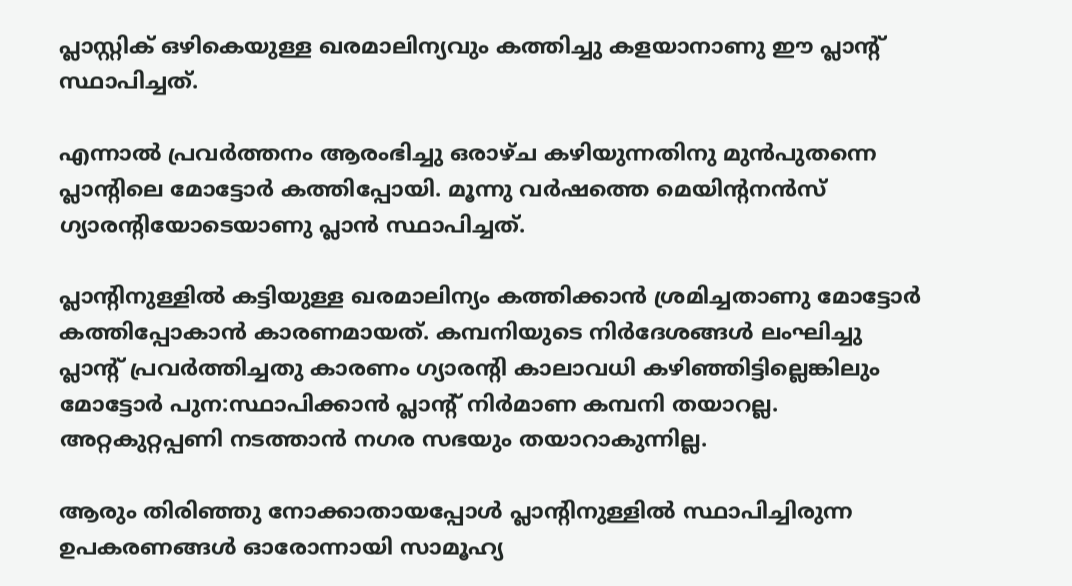പ്ലാസ്റ്റിക് ഒഴികെയുള്ള ഖരമാലിന്യവും കത്തിച്ചു കളയാനാണു ഈ പ്ലാന്‍റ് സ്ഥാപിച്ചത്.

എന്നാല്‍ പ്രവര്‍ത്തനം ആരംഭിച്ചു ഒരാഴ്ച കഴിയുന്നതിനു മുന്‍പുതന്നെ പ്ലാന്‍റിലെ മോട്ടോര്‍ കത്തിപ്പോയി. മൂന്നു വര്‍ഷത്തെ മെയിന്‍റനന്‍സ് ഗ്യാരന്‍റിയോടെയാണു പ്ലാന്‍ സ്ഥാപിച്ചത്.

പ്ലാന്‍റിനുള്ളില്‍ കട്ടിയുള്ള ഖരമാലിന്യം കത്തിക്കാന്‍ ശ്രമിച്ചതാണു മോട്ടോര്‍ കത്തിപ്പോകാന്‍ കാരണമായത്. കമ്പനിയുടെ നിര്‍ദേശങ്ങള്‍ ലംഘിച്ചു പ്ലാന്‍റ് പ്രവര്‍ത്തിച്ചതു കാരണം ഗ്യാരന്‍റി കാലാവധി കഴിഞ്ഞിട്ടില്ലെങ്കിലും മോട്ടോര്‍ പുന:സ്ഥാപിക്കാന്‍ പ്ലാന്‍റ് നിര്‍മാണ കമ്പനി തയാറല്ല. അറ്റകുറ്റപ്പണി നടത്താന്‍ നഗര സഭയും തയാറാകുന്നില്ല.

ആരും തിരിഞ്ഞു നോക്കാതായപ്പോള്‍ പ്ലാന്‍റിനുള്ളില്‍ സ്ഥാപിച്ചിരുന്ന ഉപകരണങ്ങള്‍ ഓരോന്നായി സാമൂഹ്യ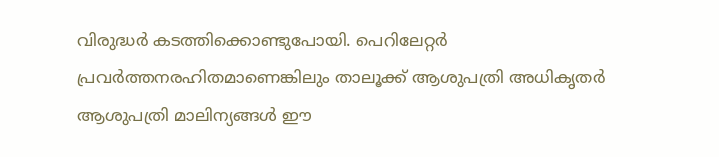വിരുദ്ധര്‍ കടത്തിക്കൊണ്ടുപോയി. പെറിലേറ്റര്‍ പ്രവര്‍ത്തനരഹിതമാണെങ്കിലും താലൂക്ക് ആശുപത്രി അധികൃതര്‍ ആശുപത്രി മാലിന്യങ്ങള്‍ ഈ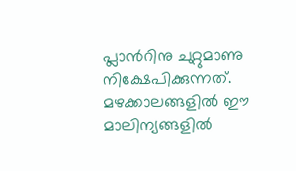പ്ലാന്‍റിനു ചുറ്റുമാണു നിക്ഷേപിക്കുന്നത്. മഴക്കാലങ്ങളില്‍ ഈ മാലിന്യങ്ങളില്‍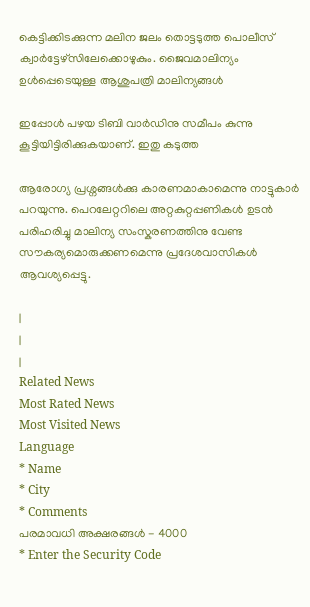കെട്ടിക്കിടക്കുന്ന മലിന ജലം തൊട്ടടുത്ത പൊലീസ് ക്വാര്‍ട്ടേഴ്സിലേക്കൊഴുകും. ജൈവമാലിന്യം ഉള്‍പ്പെടെയുള്ള ആശുപത്രി മാലിന്യങ്ങള്‍

ഇപ്പോള്‍ പഴയ ടിബി വാര്‍ഡിനു സമീപം കുന്നു കൂട്ടിയിട്ടിരിക്കുകയാണ്. ഇതു കടുത്ത

ആരോഗ്യ പ്രശ്നങ്ങള്‍ക്കു കാരണമാകാമെന്നു നാട്ടുകാര്‍ പറയുന്നു. പെറലേറ്ററിലെ അറ്റകുറ്റപ്പണികള്‍ ഉടന്‍ പരിഹരിച്ചു മാലിന്യ സംസ്കരണത്തിനു വേണ്ട സൗകര്യമൊരുക്കണമെന്നു പ്രദേശവാസികള്‍ ആവശ്യപ്പെട്ടു.

|
|
|
Related News
Most Rated News
Most Visited News
Language
* Name
* City
* Comments
പരമാവധി അക്ഷരങ്ങള്‍ - 4000
* Enter the Security Code